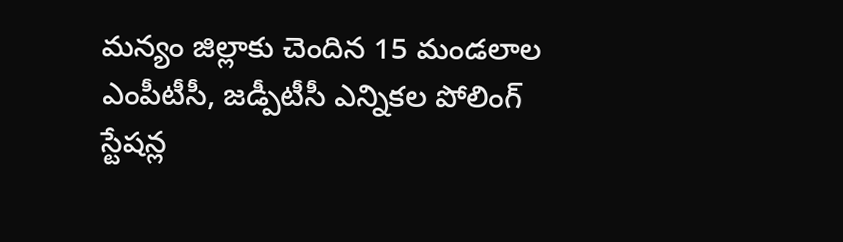మన్యం జిల్లాకు చెందిన 15 మండలాల ఎంపీటీసీ, జడ్పీటీసీ ఎన్నికల పోలింగ్ స్టేషన్ల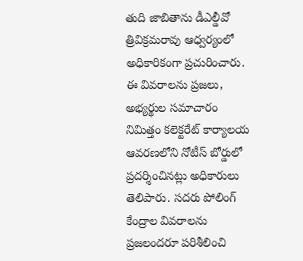తుది జాబితాను డీఎల్డీవో త్రివిక్రమరావు ఆధ్వర్యంలో అధికారికంగా ప్రచురించారు. ఈ వివరాలను ప్రజలు, అభ్యర్థుల సమాచారం నిమిత్తం కలెక్టరేట్ కార్యాలయ ఆవరణలోని నోటీస్ బోర్డులో ప్రదర్శించినట్లు అధికారులు తెలిపారు. సదరు పోలింగ్ కేంద్రాల వివరాలను ప్రజలందరూ పరిశీలించి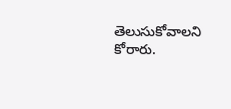తెలుసుకోవాలని కోరారు.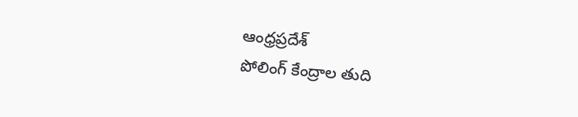ఆంధ్రప్రదేశ్
పోలింగ్ కేంద్రాల తుది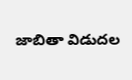జాబితా విడుదల